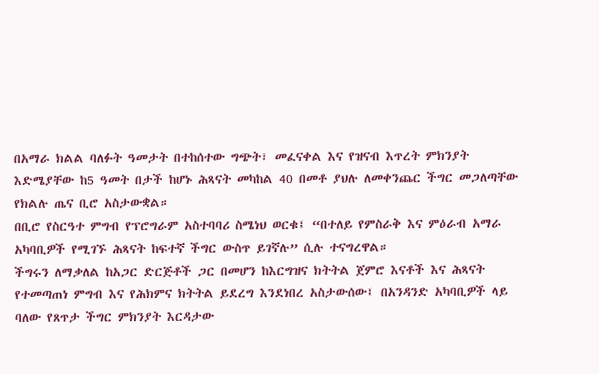በአማራ ክልል ባለፉት ዓመታት በተከሰተው ግጭት፣ መፈናቀል እና የዝናብ እጥረት ምክንያት እድሜያቸው ከ5 ዓመት በታች ከሆኑ ሕጻናት መካከል 40 በመቶ ያህሉ ለመቀንጨር ችግር መጋለጣቸው የክልሉ ጤና ቢሮ አስታውቋል።
በቢሮ የስርዓተ ምግብ የፕሮግራም አስተባባሪ ስሜነህ ወርቁ፤ “በተለይ የምስራቅ እና ምዕራብ አማራ አካባቢዎች የሚገኙ ሕጻናት ከፍተኛ ችግር ውስጥ ይገኛሉ” ሲሉ ተናግረዋል።
ችግሩን ለማቃለል ከአጋር ድርጅቶች ጋር በመሆን ከእርግዝና ክትትል ጀምሮ እናቶች እና ሕጻናት የተመጣጠነ ምግብ እና የሕክምና ክትትል ይደረግ እንደነበረ አስታውሰው፤ በአንዳንድ አካባቢዎች ላይ ባለው የጸጥታ ችግር ምክንያት እርዳታው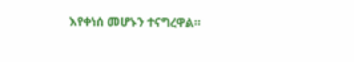እየቀነሰ መሆኑን ተናግረዋል።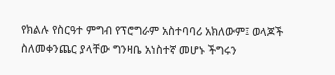የክልሉ የስርዓተ ምግብ የፕሮግራም አስተባባሪ አክለውም፤ ወላጆች ስለመቀንጨር ያላቸው ግንዛቤ አነስተኛ መሆኑ ችግሩን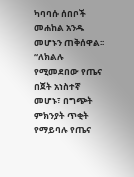ካባባሱ ሰበቦች መሐከል አንዱ መሆኑን ጠቅሰዋል፡፡
“ለክልሉ የሚመደበው የጤና በጀት አነስተኛ መሆኑ፣ በግጭት ምክንያት ጥቂት የማይባሉ የጤና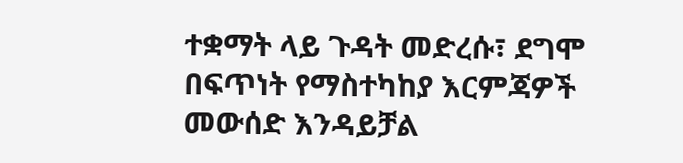ተቋማት ላይ ጉዳት መድረሱ፣ ደግሞ በፍጥነት የማስተካከያ እርምጃዎች መውሰድ እንዳይቻል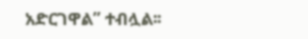አድርገዋል” ተብሏል፡፡